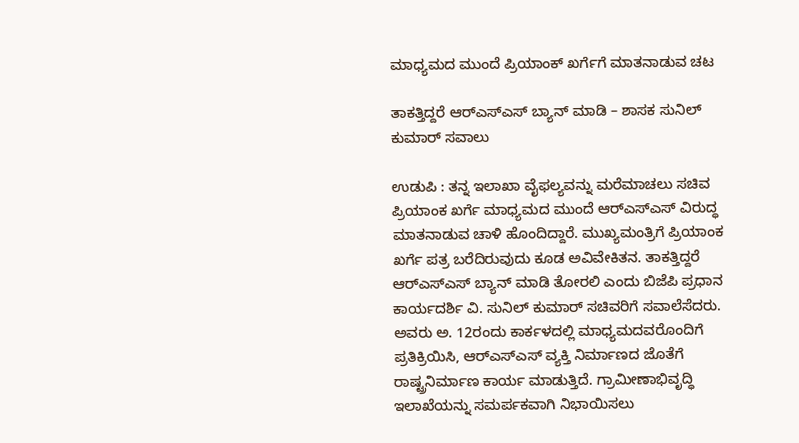ಮಾಧ್ಯಮದ ಮುಂದೆ ಪ್ರಿಯಾಂಕ್ ಖರ್ಗೆಗೆ ಮಾತನಾಡುವ ಚಟ

ತಾಕತ್ತಿದ್ದರೆ ಆರ್‌ಎಸ್‌ಎಸ್‌ ಬ್ಯಾನ್‌ ಮಾಡಿ – ಶಾಸಕ ಸುನಿಲ್‌ ಕುಮಾರ್‌ ಸವಾಲು

ಉಡುಪಿ : ತನ್ನ ಇಲಾಖಾ ವೈಫಲ್ಯವನ್ನು ಮರೆಮಾಚಲು ಸಚಿವ ಪ್ರಿಯಾಂಕ ಖರ್ಗೆ ಮಾಧ್ಯಮದ ಮುಂದೆ ಆರ್‌ಎಸ್‌ಎಸ್‌ ವಿರುದ್ಧ ಮಾತನಾಡುವ ಚಾಳಿ ಹೊಂದಿದ್ದಾರೆ. ಮುಖ್ಯಮಂತ್ರಿಗೆ ಪ್ರಿಯಾಂಕ ಖರ್ಗೆ ಪತ್ರ ಬರೆದಿರುವುದು ಕೂಡ ಅವಿವೇಕಿತನ. ತಾಕತ್ತಿದ್ದರೆ ಆರ್‌ಎಸ್‌ಎಸ್‌ ಬ್ಯಾನ್‌ ಮಾಡಿ ತೋರಲಿ ಎಂದು ಬಿಜೆಪಿ ಪ್ರಧಾನ ಕಾರ್ಯದರ್ಶಿ ವಿ. ಸುನಿಲ್‌ ಕುಮಾರ್‌ ಸಚಿವರಿಗೆ ಸವಾಲೆಸೆದರು.
ಅವರು ಅ. 12ರಂದು ಕಾರ್ಕಳದಲ್ಲಿ ಮಾಧ್ಯಮದವರೊಂದಿಗೆ ಪ್ರತಿಕ್ರಿಯಿಸಿ, ಆರ್‌ಎಸ್‌ಎಸ್‌ ವ್ಯಕ್ತಿ ನಿರ್ಮಾಣದ ಜೊತೆಗೆ ರಾಷ್ಟ್ರನಿರ್ಮಾಣ ಕಾರ್ಯ ಮಾಡುತ್ತಿದೆ. ಗ್ರಾಮೀಣಾಭಿವೃದ್ಧಿ ಇಲಾಖೆಯನ್ನು ಸಮರ್ಪಕವಾಗಿ ನಿಭಾಯಿಸಲು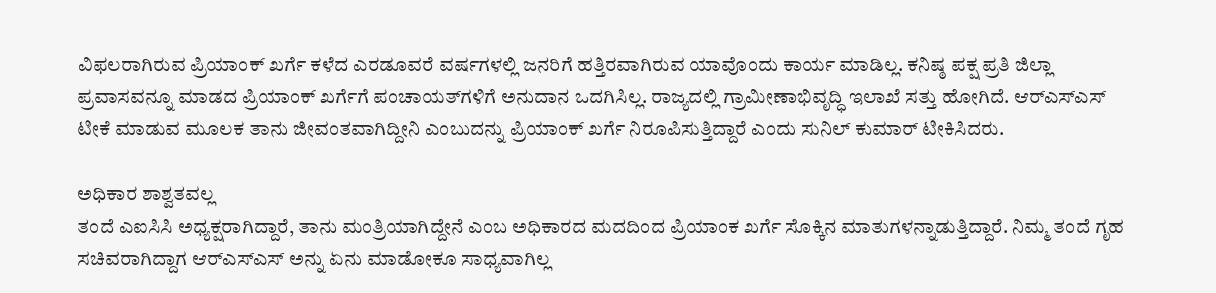ವಿಫಲರಾಗಿರುವ ಪ್ರಿಯಾಂಕ್‌ ಖರ್ಗೆ ಕಳೆದ ಎರಡೂವರೆ ವರ್ಷಗಳಲ್ಲಿ ಜನರಿಗೆ ಹತ್ತಿರವಾಗಿರುವ ಯಾವೊಂದು ಕಾರ್ಯ ಮಾಡಿಲ್ಲ. ಕನಿಷ್ಠ ಪಕ್ಷ ಪ್ರತಿ ಜಿಲ್ಲಾ ಪ್ರವಾಸವನ್ನೂ ಮಾಡದ ಪ್ರಿಯಾಂಕ್‌ ಖರ್ಗೆಗೆ ಪಂಚಾಯತ್‌ಗಳಿಗೆ ಅನುದಾನ ಒದಗಿಸಿಲ್ಲ. ರಾಜ್ಯದಲ್ಲಿ ಗ್ರಾಮೀಣಾಭಿವೃದ್ಧಿ ಇಲಾಖೆ ಸತ್ತು ಹೋಗಿದೆ. ಆರ್‌ಎಸ್‌ಎಸ್‌ ಟೀಕೆ ಮಾಡುವ ಮೂಲಕ ತಾನು ಜೀವಂತವಾಗಿದ್ದೀನಿ ಎಂಬುದನ್ನು ಪ್ರಿಯಾಂಕ್‌ ಖರ್ಗೆ ನಿರೂಪಿಸುತ್ತಿದ್ದಾರೆ ಎಂದು ಸುನಿಲ್‌ ಕುಮಾರ್‌ ಟೀಕಿಸಿದರು.

ಅಧಿಕಾರ ಶಾಶ್ವತವಲ್ಲ
ತಂದೆ ಎಐಸಿಸಿ ಅಧ್ಯಕ್ಷರಾಗಿದ್ದಾರೆ, ತಾನು ಮಂತ್ರಿಯಾಗಿದ್ದೇನೆ ಎಂಬ ಅಧಿಕಾರದ ಮದದಿಂದ ಪ್ರಿಯಾಂಕ ಖರ್ಗೆ ಸೊಕ್ಕಿನ ಮಾತುಗಳನ್ನಾಡುತ್ತಿದ್ದಾರೆ. ನಿಮ್ಮ ತಂದೆ ಗೃಹ ಸಚಿವರಾಗಿದ್ದಾಗ ಆರ್‌ಎಸ್‌ಎಸ್‌ ಅನ್ನು ಏನು ಮಾಡೋಕೂ ಸಾಧ್ಯವಾಗಿಲ್ಲ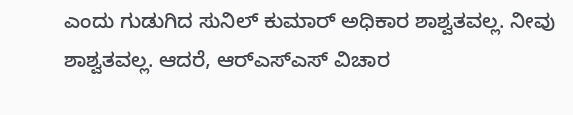ಎಂದು ಗುಡುಗಿದ ಸುನಿಲ್‌ ಕುಮಾರ್‌ ಅಧಿಕಾರ ಶಾಶ್ವತವಲ್ಲ. ನೀವು ಶಾಶ್ವತವಲ್ಲ. ಆದರೆ, ಆರ್‌ಎಸ್‌ಎಸ್‌ ವಿಚಾರ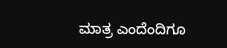ಮಾತ್ರ ಎಂದೆಂದಿಗೂ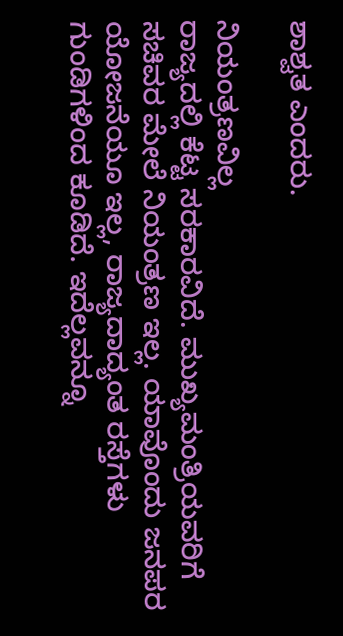ಶಾಶ್ವತ ಎಂದರು.

ನಿಯಂತ್ರಣವಿಲ್ಲ
ರಾಜ್ಯದಲ್ಲಿ ಕೆಟ್ಟ ಸರಕಾರವಿದೆ. ಮುಖ್ಯಮಂತ್ರಿಯವರಿಗೆ ಸಚಿವರ ಮೇಲೆ ನಿಯಂತ್ರಣ ಇಲ್ಲ. ಯಾವೊಂದು ಜನಪರ ಯೋಜನೆಯೂ ಇಲ್ಲ, ರಾಜ್ಯದಾದ್ಯಂತ ರಸ್ತೆಗಳು ಗುಂಡಿಗಳಿಂದ ಕೂಡಿದೆ. ಇದೆಲ್ಲವನ್ನೂ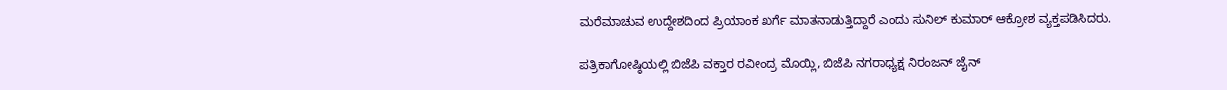ಮರೆಮಾಚುವ ಉದ್ದೇಶದಿಂದ ಪ್ರಿಯಾಂಕ ಖರ್ಗೆ ಮಾತನಾಡುತ್ತಿದ್ದಾರೆ ಎಂದು ಸುನಿಲ್‌ ಕುಮಾರ್‌ ಆಕ್ರೋಶ ವ್ಯಕ್ತಪಡಿಸಿದರು.

ಪತ್ರಿಕಾಗೋಷ್ಠಿಯಲ್ಲಿ ಬಿಜೆಪಿ ವಕ್ತಾರ ರವೀಂದ್ರ ಮೊಯ್ಲಿ, ಬಿಜೆಪಿ ನಗರಾಧ್ಯಕ್ಷ ನಿರಂಜನ್ ಜೈನ್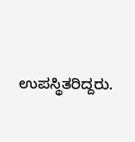ಉಪಸ್ಥಿತರಿದ್ದರು.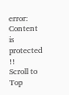error: Content is protected !!
Scroll to Top